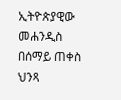ኢትዮጵያዊው መሐንዲስ በሰማይ ጠቀስ ህንጻ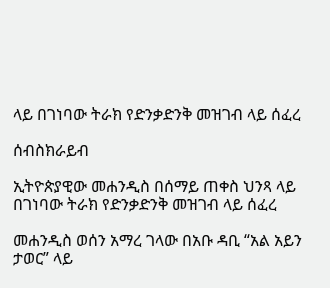ላይ በገነባው ትራክ የድንቃድንቅ መዝገብ ላይ ሰፈረ

ሰብስክራይብ

ኢትዮጵያዊው መሐንዲስ በሰማይ ጠቀስ ህንጻ ላይ በገነባው ትራክ የድንቃድንቅ መዝገብ ላይ ሰፈረ

መሐንዲስ ወሰን አማረ ገላው በአቡ ዳቢ “አል አይን ታወር” ላይ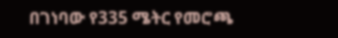በገነባው የ335 ሜትር የመሮጫ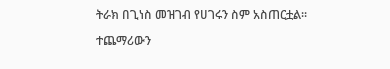ትራክ በጊነስ መዝገብ የሀገሩን ስም አስጠርቷል፡፡

ተጨማሪውን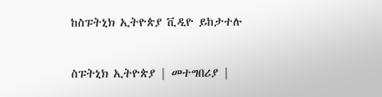ከስፑትኒክ ኢትዮጵያ ቪዲዮ ይከታተሉ

ስፑትኒክ ኢትዮጵያ | መተግበሪያ |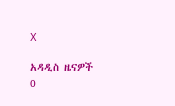X

አዳዲስ ዜናዎች
0